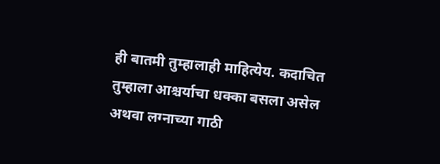ही बातमी तुम्हालाही माहित्येय. कदाचित तुम्हाला आश्चर्याचा धक्का बसला असेल अथवा लग्नाच्या गाठी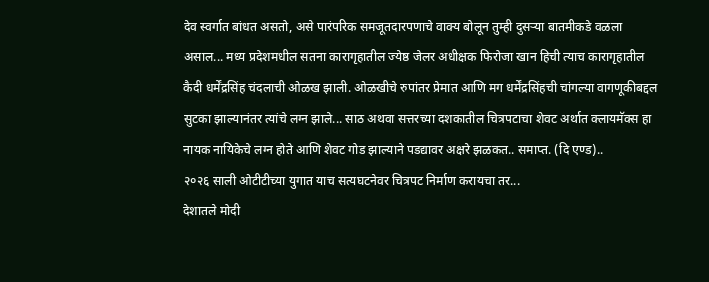देव स्वर्गात बांधत असतो, असे पारंपरिक समजूतदारपणाचे वाक्य बोलून तुम्ही दुसऱ्या बातमीकडे वळला असाल... मध्य प्रदेशमधील सतना कारागृहातील ज्येष्ठ जेलर अधीक्षक फिरोजा खान हिची त्याच कारागृहातील कैदी धर्मेंद्रसिंह चंदलाची ओळख झाली. ओळखीचे रुपांतर प्रेमात आणि मग धर्मेंद्रसिंहची चांगल्या वागणूकीबद्दल सुटका झाल्यानंतर त्यांचे लग्न झाले... साठ अथवा सत्तरच्या दशकातील चित्रपटाचा शेवट अर्थात क्लायमॅक्स हा नायक नायिकेचे लग्न होते आणि शेवट गोड झाल्याने पडद्यावर अक्षरे झळकत.. समाप्त. (दि एण्ड)..
२०२६ साली ओटीटीच्या युगात याच सत्यघटनेवर चित्रपट निर्माण करायचा तर...
देशातले मोदी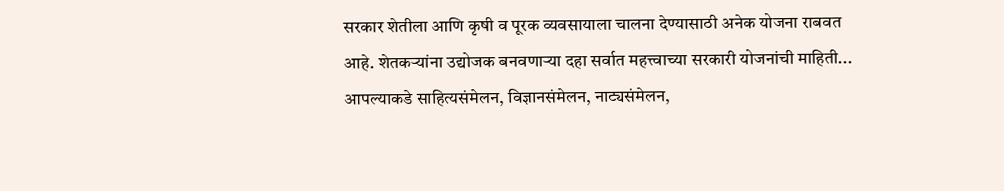सरकार शेतीला आणि कृषी व पूरक व्यवसायाला चालना देण्यासाठी अनेक योजना राबवत आहे. शेतकऱ्यांना उद्योजक बनवणाऱ्या दहा सर्वात महत्त्वाच्या सरकारी योजनांची माहिती...
आपल्याकडे साहित्यसंमेलन, विज्ञानसंमेलन, नाट्यसंमेलन,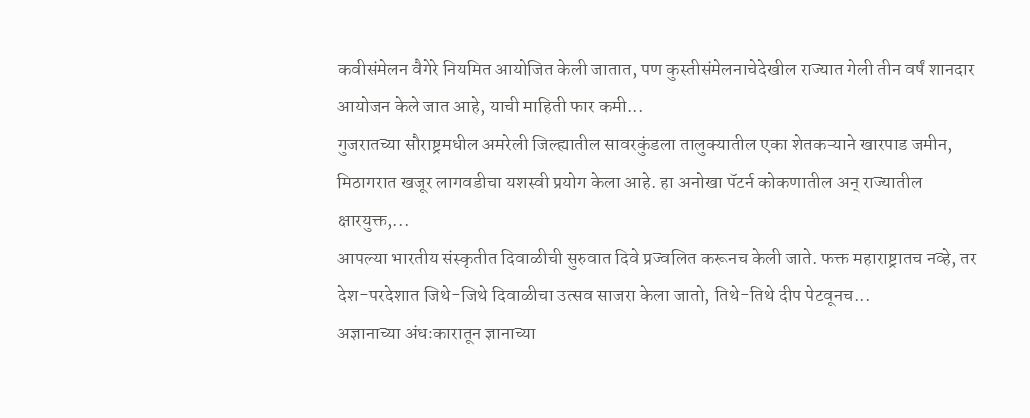कवीसंमेलन वैगेरे नियमित आयोजित केली जातात, पण कुस्तीसंमेलनाचेदेखील राज्यात गेली तीन वर्षं शानदार आयोजन केले जात आहे, याची माहिती फार कमी...
गुजरातच्या सौराष्ट्रमधील अमरेली जिल्ह्यातील सावरकुंडला तालुक्यातील एका शेतकऱ्याने खारपाड जमीन, मिठागरात खजूर लागवडीचा यशस्वी प्रयोग केला आहे. हा अनोखा पॅटर्न कोकणातील अन् राज्यातील क्षारयुक्त,...
आपल्या भारतीय संस्कृतीत दिवाळीची सुरुवात दिवे प्रज्वलित करूनच केली जाते. फक्त महाराष्ट्रातच नव्हे, तर देश-परदेशात जिथे-जिथे दिवाळीचा उत्सव साजरा केला जातो, तिथे-तिथे दीप पेटवूनच...
अज्ञानाच्या अंधःकारातून ज्ञानाच्या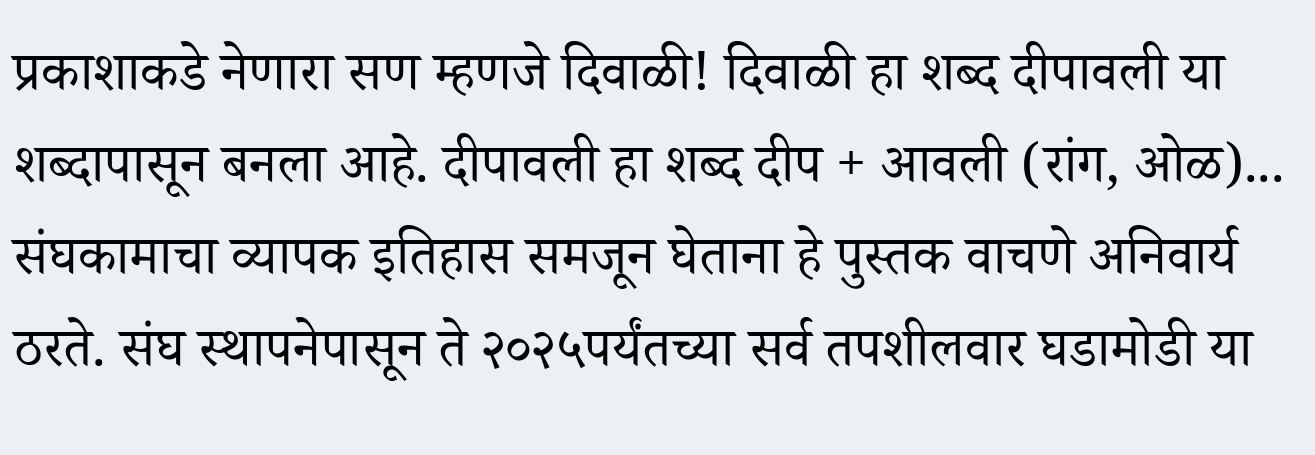प्रकाशाकडे नेणारा सण म्हणजे दिवाळी! दिवाळी हा शब्द दीपावली या शब्दापासून बनला आहे. दीपावली हा शब्द दीप + आवली (रांग, ओळ)...
संघकामाचा व्यापक इतिहास समजून घेताना हे पुस्तक वाचणे अनिवार्य ठरते. संघ स्थापनेपासून ते २०२५पर्यंतच्या सर्व तपशीलवार घडामोडी या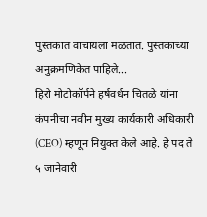पुस्तकात वाचायला मळतात. पुस्तकाच्या अनुक्रमणिकेत पाहिले...
हिरो मोटोकॉर्पने हर्षवर्धन चितळे यांना कंपनीचा नवीन मुख्य कार्यकारी अधिकारी (CEO) म्हणून नियुक्त केले आहे. हे पद ते ५ जानेवारी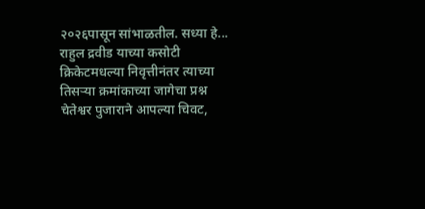२०२६पासून सांभाळतील. सध्या हे...
राहुल द्रवीड याच्या कसोटी क्रिकेटमधल्या निवृत्तीनंतर त्याच्या तिसऱ्या क्रमांकाच्या जागेचा प्रश्न चेतेश्वर पुजाराने आपल्या चिवट,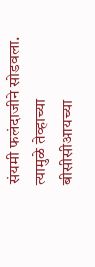संयमी फलंदाजीने सोडवला. त्यामुळे तेव्हाच्या बीसीसीआयच्या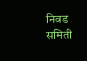निवड समिती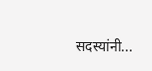सदस्यांनी...